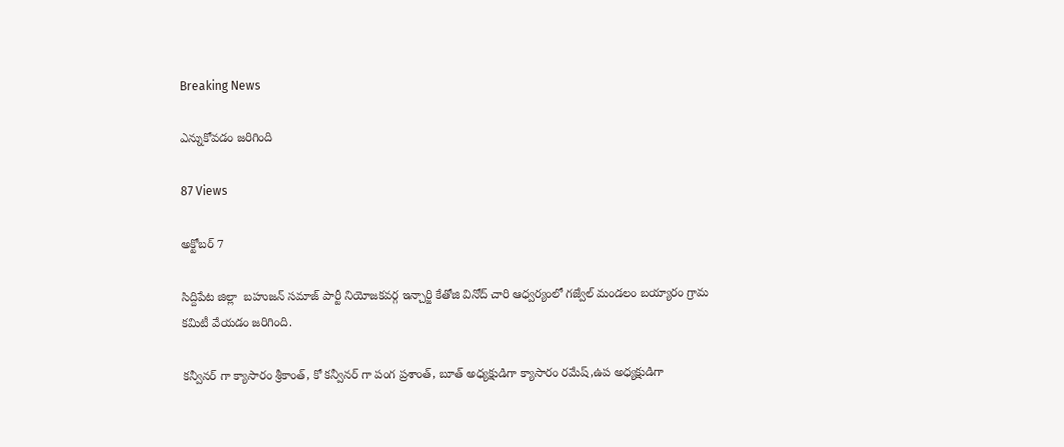Breaking News

ఎన్నుకోవడం జరిగింది

87 Views

అక్టోబర్ 7

సిద్దిపేట జిల్లా  బహుజన్ సమాజ్ పార్టీ నియోజకవర్గ ఇన్చార్జి కేతోజి వినోద్ చారి ఆధ్వర్యంలో గజ్వేల్ మండలం బయ్యారం గ్రామ కమిటీ వేయడం జరిగింది.

కన్వీనర్ గా క్యాసారం శ్రీకాంత్, కో కన్వీనర్ గా పంగ ప్రశాంత్, బూత్ అధ్యక్షుడిగా క్యాసారం రమేష్,ఉప అధ్యక్షుడిగా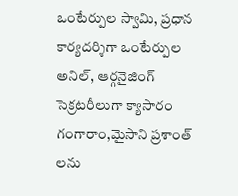ఒంటేర్పుల స్వామి, ప్రధాన కార్యదర్శిగా ఒంటేర్పుల అనిల్, ఆర్గనైజింగ్ సెక్రటరీలుగా క్యాసారం గంగారాం,మైసాని ప్రశాంత్ లను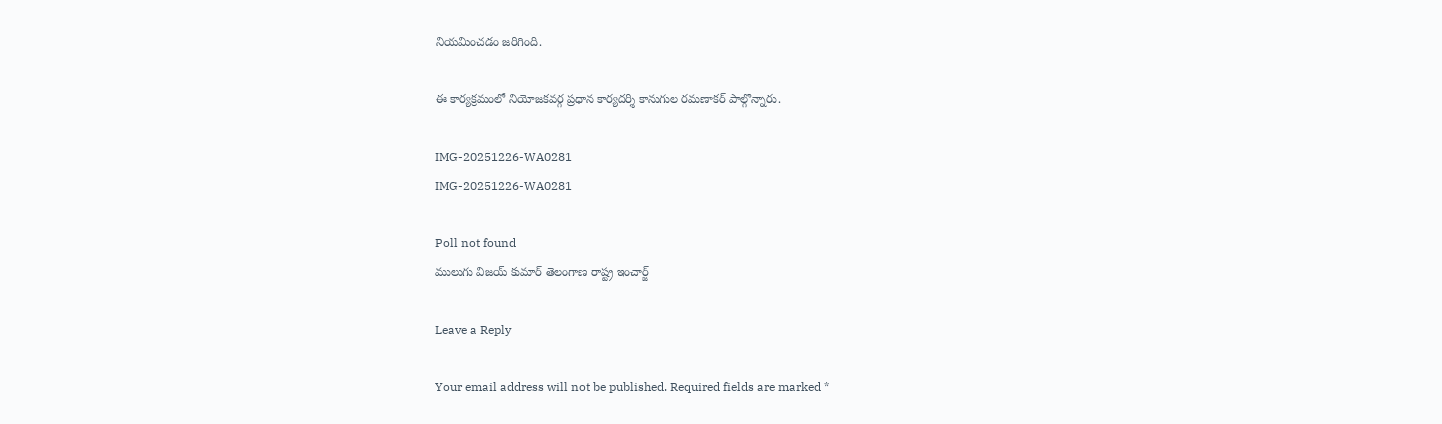నియమించడం జరిగింది.

ఈ కార్యక్రమంలో నియోజకవర్గ ప్రధాన కార్యదర్శి కానుగుల రమణాకర్ పాల్గొన్నారు.

IMG-20251226-WA0281
IMG-20251226-WA0281

Poll not found
ములుగు విజయ్ కుమార్ తెలంగాణ రాష్ట్ర ఇంచార్జ్

Leave a Reply

Your email address will not be published. Required fields are marked *